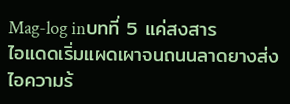Mag-log inบทที่ 5 แค่สงสาร
ไอแดดเริ่มแผดเผาจนถนนลาดยางส่งไอความร้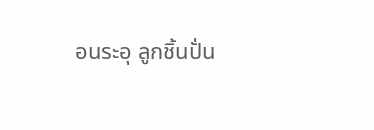อนระอุ ลูกชิ้นปั่น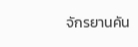จักรยานคัน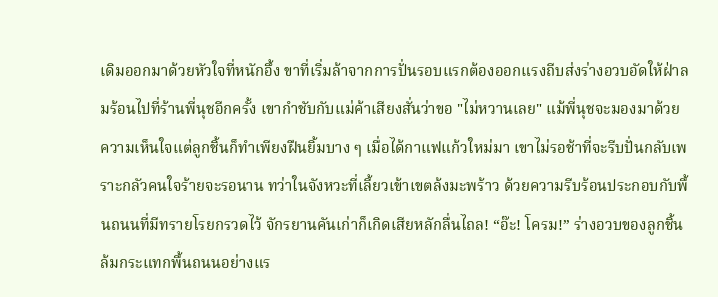เดิมออกมาด้วยหัวใจที่หนักอึ้ง ขาที่เริ่มล้าจากการปั่นรอบแรกต้องออกแรงถีบส่งร่างอวบอัดให้ฝ่าลมร้อนไปที่ร้านพี่นุชอีกครั้ง เขากำชับกับแม่ค้าเสียงสั่นว่าขอ "ไม่หวานเลย" แม้พี่นุชจะมองมาด้วยความเห็นใจแต่ลูกชิ้นก็ทำเพียงฝืนยิ้มบาง ๆ เมื่อได้กาแฟแก้วใหม่มา เขาไม่รอช้าที่จะรีบปั่นกลับเพราะกลัวคนใจร้ายจะรอนาน ทว่าในจังหวะที่เลี้ยวเข้าเขตล้งมะพร้าว ด้วยความรีบร้อนประกอบกับพื้นถนนที่มีทรายโรยกรวดไว้ จักรยานคันเก่าก็เกิดเสียหลักลื่นไถล! “อ๊ะ! โครม!” ร่างอวบของลูกชิ้นล้มกระแทกพื้นถนนอย่างแร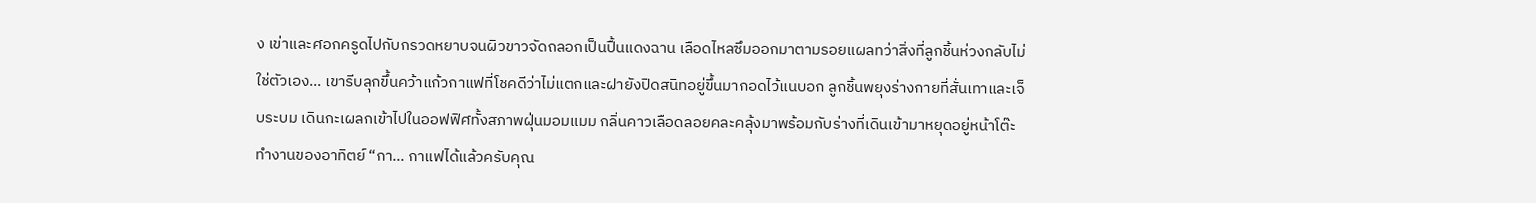ง เข่าและศอกครูดไปกับกรวดหยาบจนผิวขาวจัดถลอกเป็นปื้นแดงฉาน เลือดไหลซึมออกมาตามรอยแผลทว่าสิ่งที่ลูกชิ้นห่วงกลับไม่ใช่ตัวเอง... เขารีบลุกขึ้นคว้าแก้วกาแฟที่โชคดีว่าไม่แตกและฝายังปิดสนิทอยู่ขึ้นมากอดไว้แนบอก ลูกชิ้นพยุงร่างกายที่สั่นเทาและเจ็บระบม เดินกะเผลกเข้าไปในออฟฟิศทั้งสภาพฝุ่นมอมแมม กลิ่นคาวเลือดลอยคละคลุ้งมาพร้อมกับร่างที่เดินเข้ามาหยุดอยู่หน้าโต๊ะทำงานของอาทิตย์ “กา... กาแฟได้แล้วครับคุณ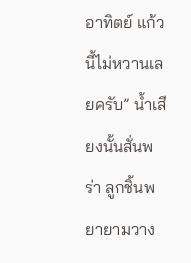อาทิตย์ แก้วนี้ไม่หวานเลยครับ” น้ำเสียงนั้นสั่นพร่า ลูกชิ้นพยายามวาง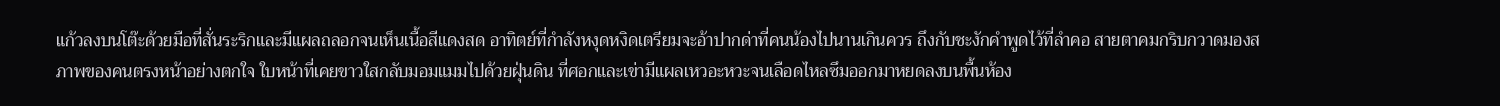แก้วลงบนโต๊ะด้วยมือที่สั่นระริกและมีแผลถลอกจนเห็นเนื้อสีแดงสด อาทิตย์ที่กำลังหงุดหงิดเตรียมจะอ้าปากด่าที่คนน้องไปนานเกินควร ถึงกับชะงักคำพูดไว้ที่ลำคอ สายตาคมกริบกวาดมองสภาพของคนตรงหน้าอย่างตกใจ ใบหน้าที่เคยขาวใสกลับมอมแมมไปด้วยฝุ่นดิน ที่ศอกและเข่ามีแผลเหวอะหวะจนเลือดไหลซึมออกมาหยดลงบนพื้นห้อง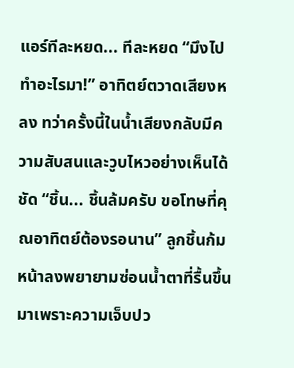แอร์ทีละหยด... ทีละหยด “มึงไปทำอะไรมา!” อาทิตย์ตวาดเสียงหลง ทว่าครั้งนี้ในน้ำเสียงกลับมีความสับสนและวูบไหวอย่างเห็นได้ชัด “ชิ้น... ชิ้นล้มครับ ขอโทษที่คุณอาทิตย์ต้องรอนาน” ลูกชิ้นก้มหน้าลงพยายามซ่อนน้ำตาที่รื้นขึ้นมาเพราะความเจ็บปว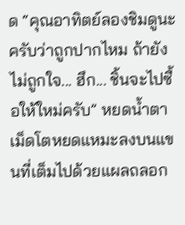ด “คุณอาทิตย์ลองชิมดูนะครับว่าถูกปากไหม ถ้ายังไม่ถูกใจ... ฮึก... ชิ้นจะไปซื้อให้ใหม่ครับ” หยดน้ำตาเม็ดโตหยดแหมะลงบนแขนที่เต็มไปด้วยแผลถลอก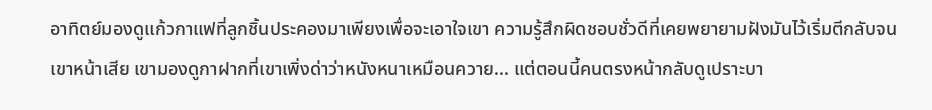อาทิตย์มองดูแก้วกาแฟที่ลูกชิ้นประคองมาเพียงเพื่อจะเอาใจเขา ความรู้สึกผิดชอบชั่วดีที่เคยพยายามฝังมันไว้เริ่มตีกลับจนเขาหน้าเสีย เขามองดูกาฝากที่เขาเพิ่งด่าว่าหนังหนาเหมือนควาย... แต่ตอนนี้คนตรงหน้ากลับดูเปราะบา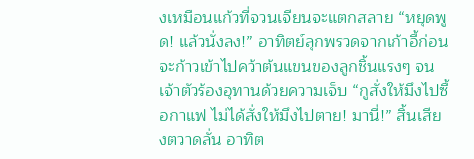งเหมือนแก้วที่จวนเจียนจะแตกสลาย “หยุดพูด! แล้วนั่งลง!” อาทิตย์ลุกพรวดจากเก้าอี้ก่อนจะก้าวเข้าไปคว้าต้นแขนของลูกชิ้นแรงๆ จนเจ้าตัวร้องอุทานด้วยความเจ็บ “กูสั่งให้มึงไปซื้อกาแฟ ไม่ได้สั่งให้มึงไปตาย! มานี่!” สิ้นเสียงตวาดลั่น อาทิต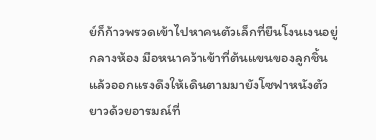ย์ก็ก้าวพรวดเข้าไปหาคนตัวเล็กที่ยืนโงนเงนอยู่กลางห้อง มือหนาคว้าเข้าที่ต้นแขนของลูกชิ้นแล้วออกแรงดึงให้เดินตามมายังโซฟาหนังตัวยาวด้วยอารมณ์ที่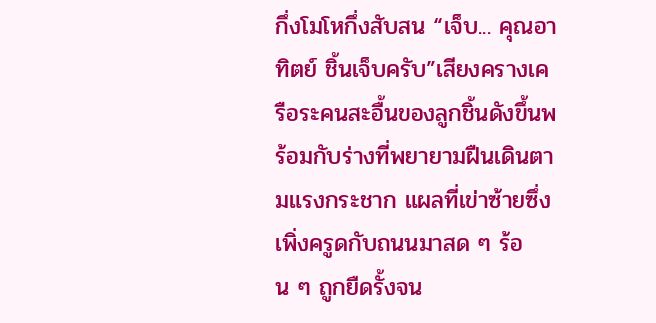กึ่งโมโหกึ่งสับสน “เจ็บ... คุณอาทิตย์ ชิ้นเจ็บครับ”เสียงครางเครือระคนสะอื้นของลูกชิ้นดังขึ้นพร้อมกับร่างที่พยายามฝืนเดินตามแรงกระชาก แผลที่เข่าซ้ายซึ่งเพิ่งครูดกับถนนมาสด ๆ ร้อน ๆ ถูกยืดรั้งจน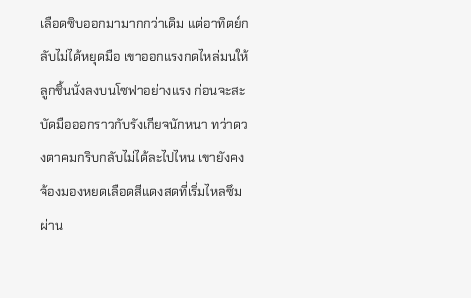เลือดซิบออกมามากกว่าเดิม แต่อาทิตย์กลับไม่ได้หยุดมือ เขาออกแรงกดไหล่มนให้ลูกชิ้นนั่งลงบนโซฟาอย่างแรง ก่อนจะสะบัดมือออกราวกับรังเกียจนักหนา ทว่าดวงตาคมกริบกลับไม่ได้ละไปไหน เขายังคงจ้องมองหยดเลือดสีแดงสดที่เริ่มไหลซึมผ่าน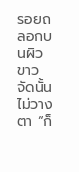รอยถลอกบนผิวขาวจัดนั้นไม่วางตา “ก็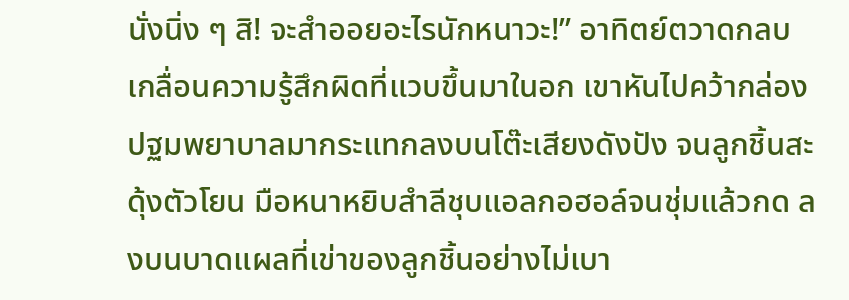นั่งนิ่ง ๆ สิ! จะสำออยอะไรนักหนาวะ!” อาทิตย์ตวาดกลบเกลื่อนความรู้สึกผิดที่แวบขึ้นมาในอก เขาหันไปคว้ากล่องปฐมพยาบาลมากระแทกลงบนโต๊ะเสียงดังปัง จนลูกชิ้นสะดุ้งตัวโยน มือหนาหยิบสำลีชุบแอลกอฮอล์จนชุ่มแล้วกด ลงบนบาดแผลที่เข่าของลูกชิ้นอย่างไม่เบา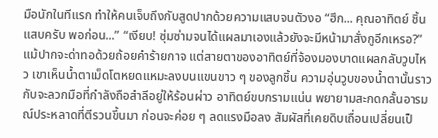มือนักในทีแรก ทำให้คนเจ็บถึงกับสูดปากด้วยความแสบจนตัวงอ “ฮึก... คุณอาทิตย์ ชิ้นแสบครับ พอก่อน...” “เงียบ! ซุ่มซ่ามจนได้แผลมาเองแล้วยังจะมีหน้ามาสั่งกูอีกเหรอ?” แม้ปากจะด่าทอด้วยถ้อยคำร้ายกาจ แต่สายตาของอาทิตย์ที่จ้องมองบาดแผลกลับวูบไหว เขาเห็นน้ำตาเม็ดโตหยดแหมะลงบนแขนขาว ๆ ของลูกชิ้น ความอุ่นวูบของน้ำตานั้นราวกับจะลวกมือที่กำลังถือสำลีอยู่ให้ร้อนผ่าว อาทิตย์ขบกรามแน่น พยายามสะกดกลั้นอารมณ์ประหลาดที่ตีรวนขึ้นมา ก่อนจะค่อย ๆ ลดแรงมือลง สัมผัสที่เคยดิบเถื่อนเปลี่ยนเป็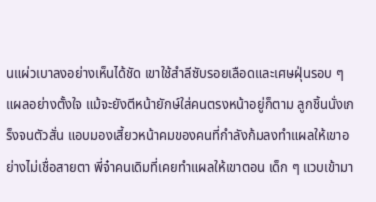นแผ่วเบาลงอย่างเห็นได้ชัด เขาใช้สำลีซับรอยเลือดและเศษฝุ่นรอบ ๆ แผลอย่างตั้งใจ แม้จะยังตีหน้ายักษ์ใส่คนตรงหน้าอยู่ก็ตาม ลูกชิ้นนั่งเกร็งจนตัวสั่น แอบมองเสี้ยวหน้าคมของคนที่กำลังก้มลงทำแผลให้เขาอย่างไม่เชื่อสายตา พี่จ๋าคนเดิมที่เคยทำแผลให้เขาตอน เด็ก ๆ แวบเข้ามา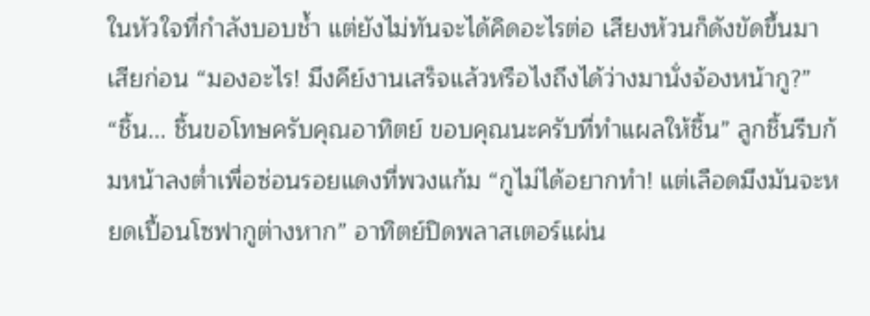ในหัวใจที่กำลังบอบช้ำ แต่ยังไม่ทันจะได้คิดอะไรต่อ เสียงห้วนก็ดังขัดขึ้นมาเสียก่อน “มองอะไร! มึงคีย์งานเสร็จแล้วหรือไงถึงได้ว่างมานั่งจ้องหน้ากู?” “ชิ้น... ชิ้นขอโทษครับคุณอาทิตย์ ขอบคุณนะครับที่ทำแผลให้ชิ้น” ลูกชิ้นรีบก้มหน้าลงต่ำเพื่อซ่อนรอยแดงที่พวงแก้ม “กูไม่ได้อยากทำ! แต่เลือดมึงมันจะหยดเปื้อนโซฟากูต่างหาก” อาทิตย์ปิดพลาสเตอร์แผ่น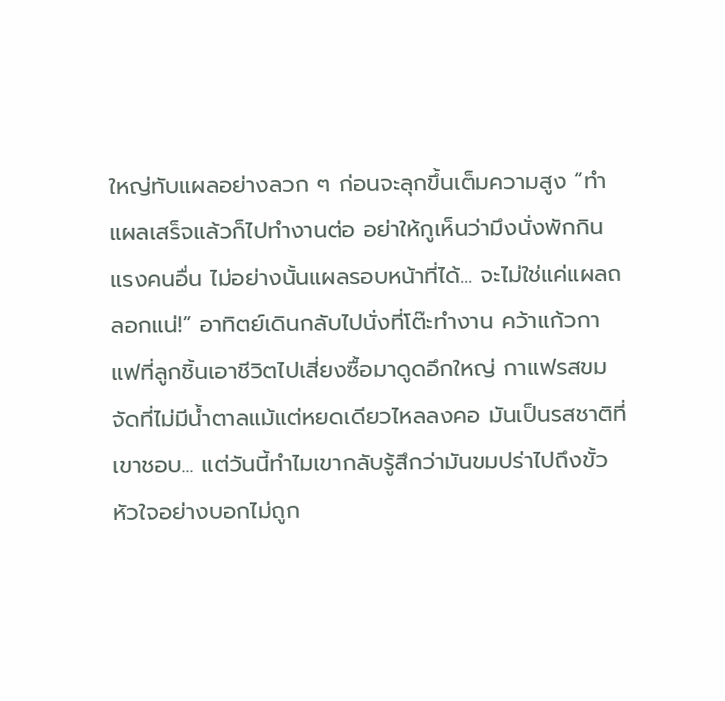ใหญ่ทับแผลอย่างลวก ๆ ก่อนจะลุกขึ้นเต็มความสูง “ทำแผลเสร็จแล้วก็ไปทำงานต่อ อย่าให้กูเห็นว่ามึงนั่งพักกินแรงคนอื่น ไม่อย่างนั้นแผลรอบหน้าที่ได้... จะไม่ใช่แค่แผลถลอกแน่!” อาทิตย์เดินกลับไปนั่งที่โต๊ะทำงาน คว้าแก้วกาแฟที่ลูกชิ้นเอาชีวิตไปเสี่ยงซื้อมาดูดอึกใหญ่ กาแฟรสขมจัดที่ไม่มีน้ำตาลแม้แต่หยดเดียวไหลลงคอ มันเป็นรสชาติที่เขาชอบ... แต่วันนี้ทำไมเขากลับรู้สึกว่ามันขมปร่าไปถึงขั้วหัวใจอย่างบอกไม่ถูก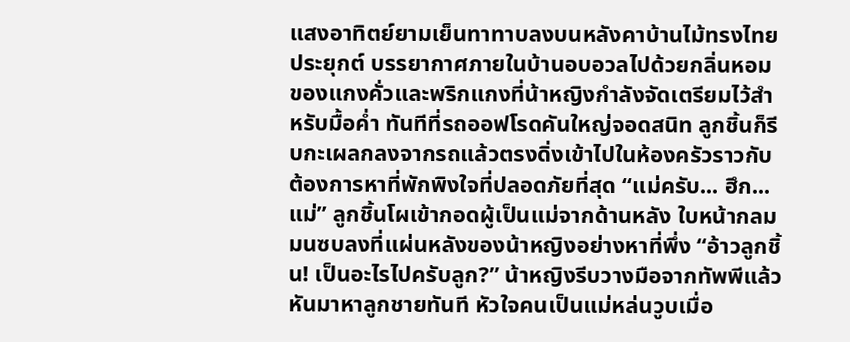แสงอาทิตย์ยามเย็นทาทาบลงบนหลังคาบ้านไม้ทรงไทยประยุกต์ บรรยากาศภายในบ้านอบอวลไปด้วยกลิ่นหอมของแกงคั่วและพริกแกงที่น้าหญิงกำลังจัดเตรียมไว้สำหรับมื้อค่ำ ทันทีที่รถออฟโรดคันใหญ่จอดสนิท ลูกชิ้นก็รีบกะเผลกลงจากรถแล้วตรงดิ่งเข้าไปในห้องครัวราวกับต้องการหาที่พักพิงใจที่ปลอดภัยที่สุด “แม่ครับ... ฮึก... แม่” ลูกชิ้นโผเข้ากอดผู้เป็นแม่จากด้านหลัง ใบหน้ากลมมนซบลงที่แผ่นหลังของน้าหญิงอย่างหาที่พึ่ง “อ้าวลูกชิ้น! เป็นอะไรไปครับลูก?” น้าหญิงรีบวางมือจากทัพพีแล้วหันมาหาลูกชายทันที หัวใจคนเป็นแม่หล่นวูบเมื่อ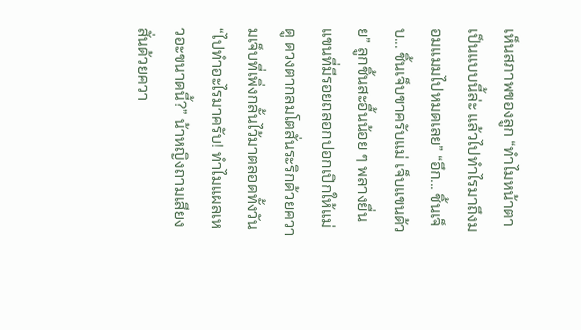เห็นสภาพของลูก “ทำไมหน้าตาเป็นแบบนี้ล่ะ แล้วไปทำไรมาถึงมอมแมมไปหมดเลย” “อึก... ชิ้นเจ็บ... ชิ้นเจ็บขาครับแม่ เจ็บแขนด้วย” ลูกชิ้นสะอื้นน้อย ๆ พลางยื่นแขนที่มีรอยถลอกปอกเปิกให้แม่ดู ดวงตากลมโตสั่นระริกด้วยความเจ็บที่เพิ่งกลั้นไว้มาตลอดทั้งวัน “ไปทำอะไรมาครับ! ทำไมแผลเหวอะขนาดนี้?” น้าหญิงถามเสียงสั่นด้วยควา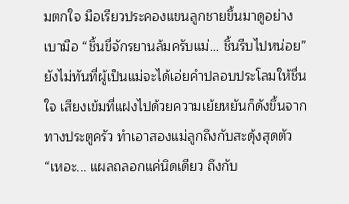มตกใจ มือเรียวประคองแขนลูกชายขึ้นมาดูอย่างเบามือ “ชิ้นขี่จักรยานล้มครับแม่... ชิ้นรีบไปหน่อย” ยังไม่ทันที่ผู้เป็นแม่จะได้เอ่ยคำปลอบประโลมให้ชื่นใจ เสียงเข้มที่แฝงไปด้วยความเย้ยหยันก็ดังขึ้นจากทางประตูครัว ทำเอาสองแม่ลูกถึงกับสะดุ้งสุดตัว “เหอะ... แผลถลอกแค่นิดเดียว ถึงกับ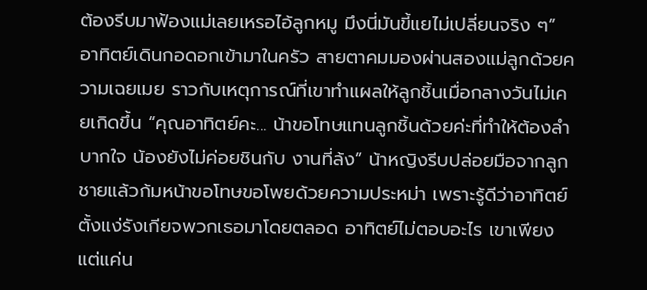ต้องรีบมาฟ้องแม่เลยเหรอไอ้ลูกหมู มึงนี่มันขี้แยไม่เปลี่ยนจริง ๆ” อาทิตย์เดินกอดอกเข้ามาในครัว สายตาคมมองผ่านสองแม่ลูกด้วยความเฉยเมย ราวกับเหตุการณ์ที่เขาทำแผลให้ลูกชิ้นเมื่อกลางวันไม่เคยเกิดขึ้น “คุณอาทิตย์คะ... น้าขอโทษแทนลูกชิ้นด้วยค่ะที่ทำให้ต้องลำบากใจ น้องยังไม่ค่อยชินกับ งานที่ล้ง” น้าหญิงรีบปล่อยมือจากลูกชายแล้วก้มหน้าขอโทษขอโพยด้วยความประหม่า เพราะรู้ดีว่าอาทิตย์ตั้งแง่รังเกียจพวกเธอมาโดยตลอด อาทิตย์ไม่ตอบอะไร เขาเพียงแต่แค่น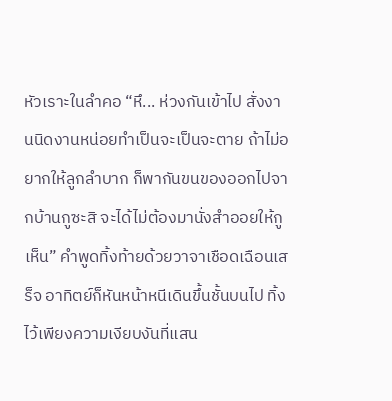หัวเราะในลำคอ “หึ... ห่วงกันเข้าไป สั่งงานนิดงานหน่อยทำเป็นจะเป็นจะตาย ถ้าไม่อยากให้ลูกลำบาก ก็พากันขนของออกไปจากบ้านกูซะสิ จะได้ไม่ต้องมานั่งสำออยให้กูเห็น” คำพูดทิ้งท้ายด้วยวาจาเชือดเฉือนเสร็จ อาทิตย์ก็หันหน้าหนีเดินขึ้นชั้นบนไป ทิ้งไว้เพียงความเงียบงันที่แสน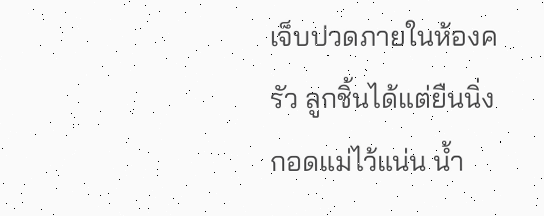เจ็บปวดภายในห้องครัว ลูกชิ้นได้แต่ยืนนิ่ง กอดแม่ไว้แน่น น้ำ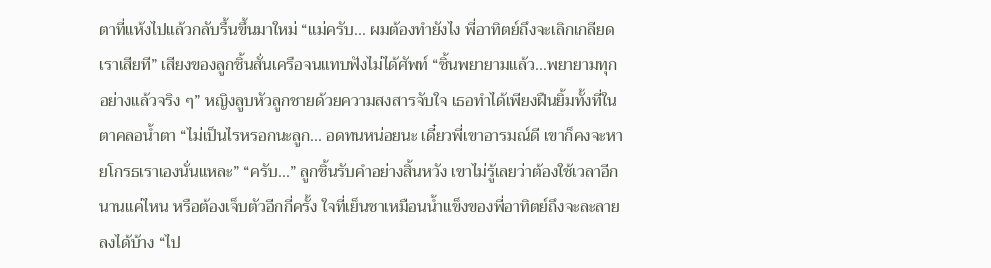ตาที่แห้งไปแล้วกลับรื้นขึ้นมาใหม่ “แม่ครับ... ผมต้องทำยังไง พี่อาทิตย์ถึงจะเลิกเกลียดเราเสียที” เสียงของลูกชิ้นสั่นเครือจนแทบฟังไม่ได้ศัพท์ “ชิ้นพยายามแล้ว...พยายามทุกอย่างแล้วจริง ๆ” หญิงลูบหัวลูกชายด้วยความสงสารจับใจ เธอทำได้เพียงฝืนยิ้มทั้งที่ในตาคลอน้ำตา “ไม่เป็นไรหรอกนะลูก... อดทนหน่อยนะ เดี๋ยวพี่เขาอารมณ์ดี เขาก็คงจะหายโกรธเราเองนั่นแหละ” “ครับ...” ลูกชิ้นรับคำอย่างสิ้นหวัง เขาไม่รู้เลยว่าต้องใช้เวลาอีกนานแค่ไหน หรือต้องเจ็บตัวอีกกี่ครั้ง ใจที่เย็นชาเหมือนน้ำแข็งของพี่อาทิตย์ถึงจะละลายลงได้บ้าง “ไป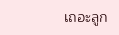เถอะลูก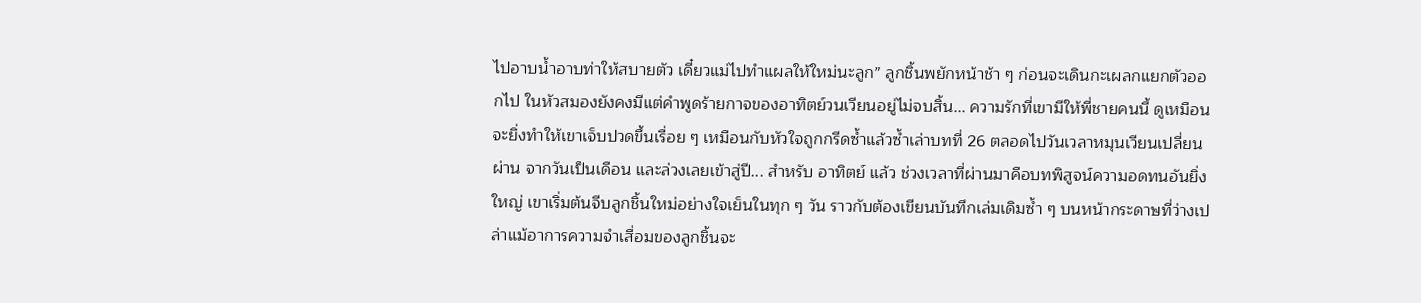ไปอาบน้ำอาบท่าให้สบายตัว เดี๋ยวแม่ไปทำแผลให้ใหม่นะลูก” ลูกชิ้นพยักหน้าช้า ๆ ก่อนจะเดินกะเผลกแยกตัวออกไป ในหัวสมองยังคงมีแต่คำพูดร้ายกาจของอาทิตย์วนเวียนอยู่ไม่จบสิ้น... ความรักที่เขามีให้พี่ชายคนนี้ ดูเหมือนจะยิ่งทำให้เขาเจ็บปวดขึ้นเรื่อย ๆ เหมือนกับหัวใจถูกกรีดซ้ำแล้วซ้ำเล่าบทที่ 26 ตลอดไปวันเวลาหมุนเวียนเปลี่ยนผ่าน จากวันเป็นเดือน และล่วงเลยเข้าสู่ปี... สำหรับ อาทิตย์ แล้ว ช่วงเวลาที่ผ่านมาคือบทพิสูจน์ความอดทนอันยิ่งใหญ่ เขาเริ่มต้นจีบลูกชิ้นใหม่อย่างใจเย็นในทุก ๆ วัน ราวกับต้องเขียนบันทึกเล่มเดิมซ้ำ ๆ บนหน้ากระดาษที่ว่างเปล่าแม้อาการความจำเสื่อมของลูกชิ้นจะ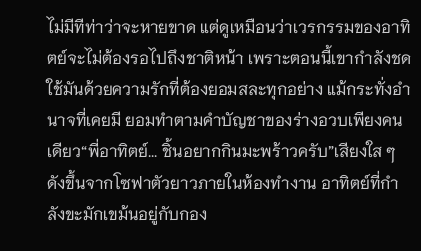ไม่มีทีท่าว่าจะหายขาด แต่ดูเหมือนว่าเวรกรรมของอาทิตย์จะไม่ต้องรอไปถึงชาติหน้า เพราะตอนนี้เขากำลังชดใช้มันด้วยความรักที่ต้องยอมสละทุกอย่าง แม้กระทั่งอำนาจที่เคยมี ยอมทำตามคำบัญชาของร่างอวบเพียงคนเดียว“พี่อาทิตย์... ชิ้นอยากกินมะพร้าวครับ”เสียงใส ๆ ดังขึ้นจากโซฟาตัวยาวภายในห้องทำงาน อาทิตย์ที่กำลังขะมักเขม้นอยู่กับกอง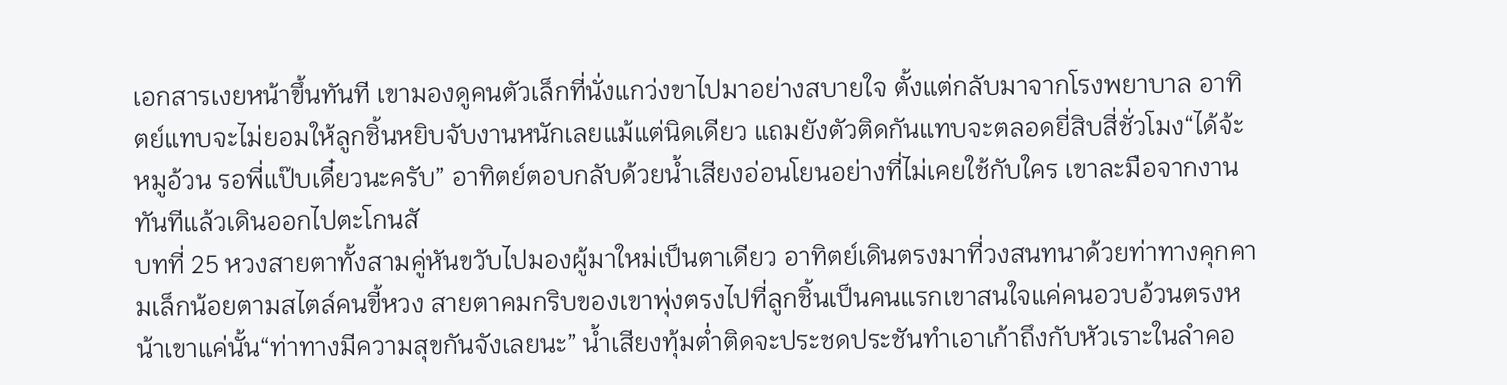เอกสารเงยหน้าขึ้นทันที เขามองดูคนตัวเล็กที่นั่งแกว่งขาไปมาอย่างสบายใจ ตั้งแต่กลับมาจากโรงพยาบาล อาทิตย์แทบจะไม่ยอมให้ลูกชิ้นหยิบจับงานหนักเลยแม้แต่นิดเดียว แถมยังตัวติดกันแทบจะตลอดยี่สิบสี่ชั่วโมง“ได้จ้ะหมูอ้วน รอพี่แป๊บเดี๋ยวนะครับ” อาทิตย์ตอบกลับด้วยน้ำเสียงอ่อนโยนอย่างที่ไม่เคยใช้กับใคร เขาละมือจากงานทันทีแล้วเดินออกไปตะโกนสั
บทที่ 25 หวงสายตาทั้งสามคู่หันขวับไปมองผู้มาใหม่เป็นตาเดียว อาทิตย์เดินตรงมาที่วงสนทนาด้วยท่าทางคุกคามเล็กน้อยตามสไตล์คนขี้หวง สายตาคมกริบของเขาพุ่งตรงไปที่ลูกชิ้นเป็นคนแรกเขาสนใจแค่คนอวบอ้วนตรงหน้าเขาแค่นั้น“ท่าทางมีความสุขกันจังเลยนะ” น้ำเสียงทุ้มต่ำติดจะประชดประชันทำเอาเก้าถึงกับหัวเราะในลำคอ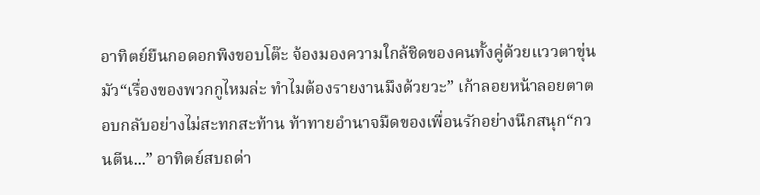อาทิตย์ยืนกอดอกพิงขอบโต๊ะ จ้องมองความใกล้ชิดของคนทั้งคู่ด้วยแววตาขุ่นมัว“เรื่องของพวกกูไหมล่ะ ทำไมต้องรายงานมึงด้วยวะ” เก้าลอยหน้าลอยตาตอบกลับอย่างไม่สะทกสะท้าน ท้าทายอำนาจมืดของเพื่อนรักอย่างนึกสนุก“กวนตีน...” อาทิตย์สบถด่า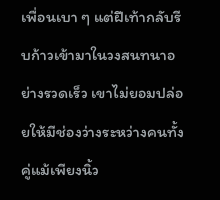เพื่อนเบา ๆ แต่ฝีเท้ากลับรีบก้าวเข้ามาในวงสนทนาอย่างรวดเร็ว เขาไม่ยอมปล่อยให้มีช่องว่างระหว่างคนทั้งคู่แม้เพียงนิ้ว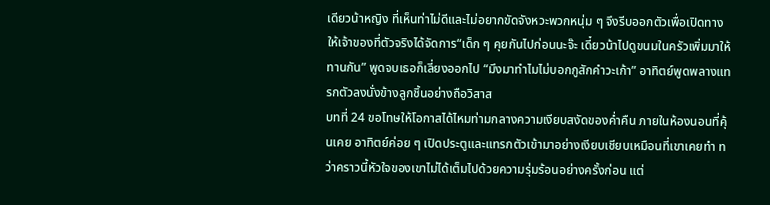เดียวน้าหญิง ที่เห็นท่าไม่ดีและไม่อยากขัดจังหวะพวกหนุ่ม ๆ จึงรีบออกตัวเพื่อเปิดทางให้เจ้าของที่ตัวจริงได้จัดการ“เด็ก ๆ คุยกันไปก่อนนะจ๊ะ เดี๋ยวน้าไปดูขนมในครัวเพิ่มมาให้ทานกัน” พูดจบเธอก็เลี่ยงออกไป “มึงมาทำไมไม่บอกกูสักคำวะเก้า” อาทิตย์พูดพลางแทรกตัวลงนั่งข้างลูกชิ้นอย่างถือวิสาส
บทที่ 24 ขอโทษให้โอกาสได้ไหมท่ามกลางความเงียบสงัดของค่ำคืน ภายในห้องนอนที่คุ้นเคย อาทิตย์ค่อย ๆ เปิดประตูและแทรกตัวเข้ามาอย่างเงียบเชียบเหมือนที่เขาเคยทำ ทว่าคราวนี้หัวใจของเขาไม่ได้เต็มไปด้วยความรุ่มร้อนอย่างครั้งก่อน แต่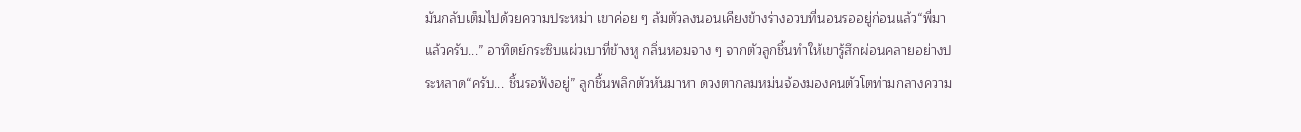มันกลับเต็มไปด้วยความประหม่า เขาค่อย ๆ ล้มตัวลงนอนเคียงข้างร่างอวบที่นอนรออยู่ก่อนแล้ว“พี่มาแล้วครับ...” อาทิตย์กระซิบแผ่วเบาที่ข้างหู กลิ่นหอมจาง ๆ จากตัวลูกชิ้นทำให้เขารู้สึกผ่อนคลายอย่างประหลาด“ครับ... ชิ้นรอฟังอยู่” ลูกชิ้นพลิกตัวหันมาหา ดวงตากลมหม่นจ้องมองคนตัวโตท่ามกลางความ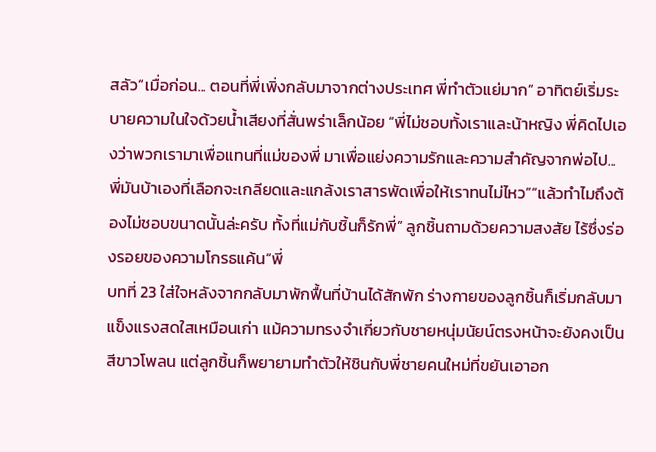สลัว“เมื่อก่อน... ตอนที่พี่เพิ่งกลับมาจากต่างประเทศ พี่ทำตัวแย่มาก” อาทิตย์เริ่มระบายความในใจด้วยน้ำเสียงที่สั่นพร่าเล็กน้อย “พี่ไม่ชอบทั้งเราและน้าหญิง พี่คิดไปเองว่าพวกเรามาเพื่อแทนที่แม่ของพี่ มาเพื่อแย่งความรักและความสำคัญจากพ่อไป... พี่มันบ้าเองที่เลือกจะเกลียดและแกล้งเราสารพัดเพื่อให้เราทนไม่ไหว”“แล้วทำไมถึงต้องไม่ชอบขนาดนั้นล่ะครับ ทั้งที่แม่กับชิ้นก็รักพี่” ลูกชิ้นถามด้วยความสงสัย ไร้ซึ่งร่องรอยของความโกรธแค้น“พี่
บทที่ 23 ใส่ใจหลังจากกลับมาพักฟื้นที่บ้านได้สักพัก ร่างกายของลูกชิ้นก็เริ่มกลับมาแข็งแรงสดใสเหมือนเก่า แม้ความทรงจำเกี่ยวกับชายหนุ่มนัยน์ตรงหน้าจะยังคงเป็นสีขาวโพลน แต่ลูกชิ้นก็พยายามทำตัวให้ชินกับพี่ชายคนใหม่ที่ขยันเอาอก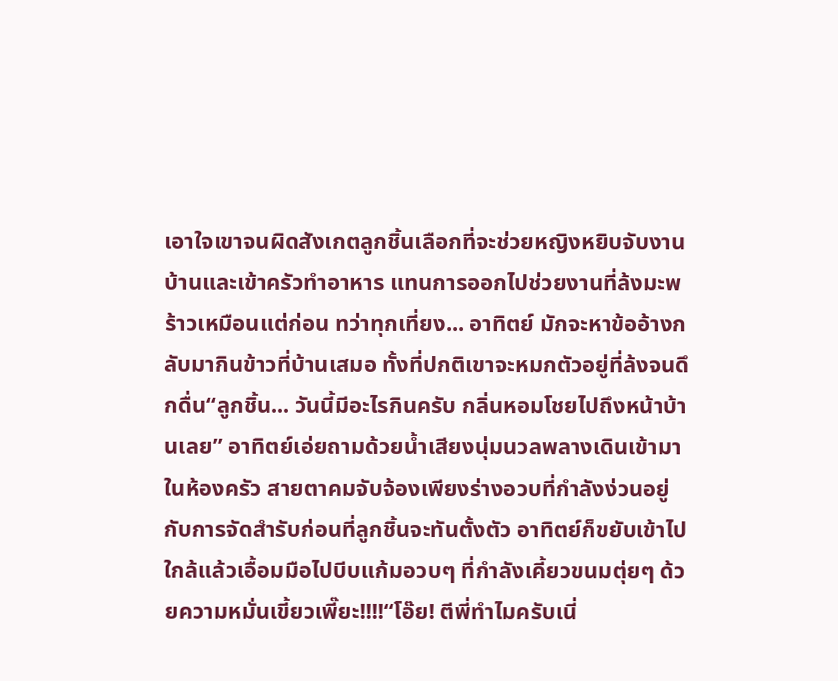เอาใจเขาจนผิดสังเกตลูกชิ้นเลือกที่จะช่วยหญิงหยิบจับงานบ้านและเข้าครัวทำอาหาร แทนการออกไปช่วยงานที่ล้งมะพร้าวเหมือนแต่ก่อน ทว่าทุกเที่ยง... อาทิตย์ มักจะหาข้ออ้างกลับมากินข้าวที่บ้านเสมอ ทั้งที่ปกติเขาจะหมกตัวอยู่ที่ล้งจนดึกดื่น“ลูกชิ้น... วันนี้มีอะไรกินครับ กลิ่นหอมโชยไปถึงหน้าบ้านเลย” อาทิตย์เอ่ยถามด้วยน้ำเสียงนุ่มนวลพลางเดินเข้ามาในห้องครัว สายตาคมจับจ้องเพียงร่างอวบที่กำลังง่วนอยู่กับการจัดสำรับก่อนที่ลูกชิ้นจะทันตั้งตัว อาทิตย์ก็ขยับเข้าไปใกล้แล้วเอื้อมมือไปบีบแก้มอวบๆ ที่กำลังเคี้ยวขนมตุ่ยๆ ด้วยความหมั่นเขี้ยวเพี๊ยะ!!!!“โอ๊ย! ตีพี่ทำไมครับเนี่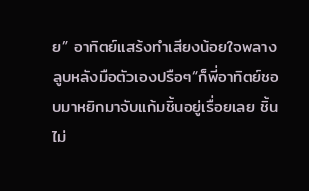ย” อาทิตย์แสร้งทำเสียงน้อยใจพลางลูบหลังมือตัวเองปรือๆ“ก็พี่อาทิตย์ชอบมาหยิกมาจับแก้มชิ้นอยู่เรื่อยเลย ชิ้นไม่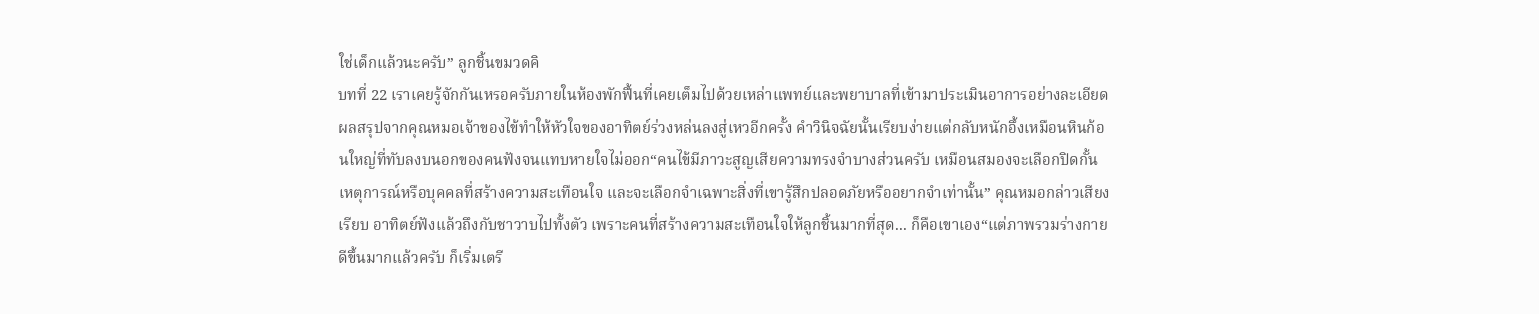ใช่เด็กแล้วนะครับ” ลูกชิ้นขมวดคิ
บทที่ 22 เราเคยรู้จักกันเหรอครับภายในห้องพักฟื้นที่เคยเต็มไปด้วยเหล่าแพทย์และพยาบาลที่เข้ามาประเมินอาการอย่างละเอียด ผลสรุปจากคุณหมอเจ้าของไข้ทำให้หัวใจของอาทิตย์ร่วงหล่นลงสู่เหวอีกครั้ง คำวินิจฉัยนั้นเรียบง่ายแต่กลับหนักอึ้งเหมือนหินก้อนใหญ่ที่ทับลงบนอกของคนฟังจนแทบหายใจไม่ออก“คนไข้มีภาวะสูญเสียความทรงจำบางส่วนครับ เหมือนสมองจะเลือกปิดกั้นเหตุการณ์หรือบุคคลที่สร้างความสะเทือนใจ และจะเลือกจำเฉพาะสิ่งที่เขารู้สึกปลอดภัยหรืออยากจำเท่านั้น” คุณหมอกล่าวเสียงเรียบ อาทิตย์ฟังแล้วถึงกับชาวาบไปทั้งตัว เพราะคนที่สร้างความสะเทือนใจให้ลูกชิ้นมากที่สุด... ก็คือเขาเอง“แต่ภาพรวมร่างกายดีขึ้นมากแล้วครับ ก็เริ่มเตรี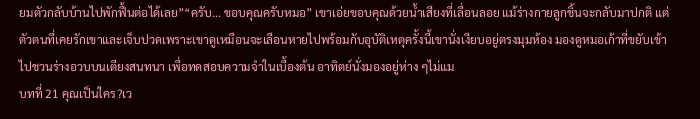ยมตัวกลับบ้านไปพักฟื้นต่อได้เลย”“ครับ... ขอบคุณครับหมอ” เขาเอ่ยขอบคุณด้วยน้ำเสียงที่เลื่อนลอย แม้ร่างกายลูกชิ้นจะกลับมาปกติ แต่ตัวตนที่เคยรักเขาและเจ็บปวดเพราะเขาดูเหมือนจะเลือนหายไปพร้อมกับอุบัติเหตุครั้งนี้เขานั่งเงียบอยู่ตรงมุมห้อง มองดูหมอเก้าที่ขยับเข้าไปชวนร่างอวบบนเตียงสนทนา เพื่อทดสอบความจำในเบื้องต้น อาทิตย์นั่งมองอยู่ห่าง ๆไม่แม
บทที่ 21 คุณเป็นใคร?เว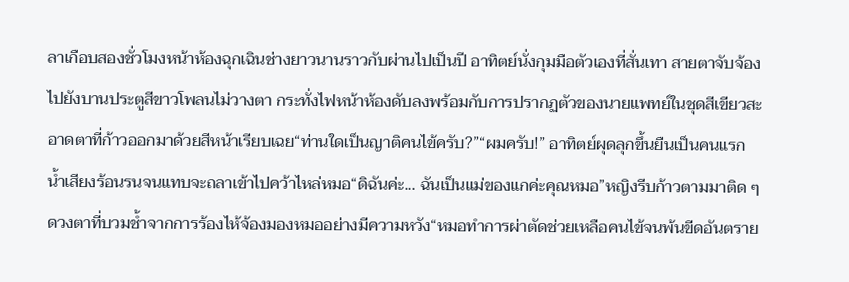ลาเกือบสองชั่วโมงหน้าห้องฉุกเฉินช่างยาวนานราวกับผ่านไปเป็นปี อาทิตย์นั่งกุมมือตัวเองที่สั่นเทา สายตาจับจ้องไปยังบานประตูสีขาวโพลนไม่วางตา กระทั่งไฟหน้าห้องดับลงพร้อมกับการปรากฏตัวของนายแพทย์ในชุดสีเขียวสะอาดตาที่ก้าวออกมาด้วยสีหน้าเรียบเฉย“ท่านใดเป็นญาติคนไข้ครับ?”“ผมครับ!” อาทิตย์ผุดลุกขึ้นยืนเป็นคนแรก น้ำเสียงร้อนรนจนแทบจะถลาเข้าไปคว้าไหล่หมอ“ดิฉันค่ะ... ฉันเป็นแม่ของแกค่ะคุณหมอ”หญิงรีบก้าวตามมาติด ๆ ดวงตาที่บวมช้ำจากการร้องไห้จ้องมองหมออย่างมีความหวัง“หมอทำการผ่าตัดช่วยเหลือคนไข้จนพ้นขีดอันตราย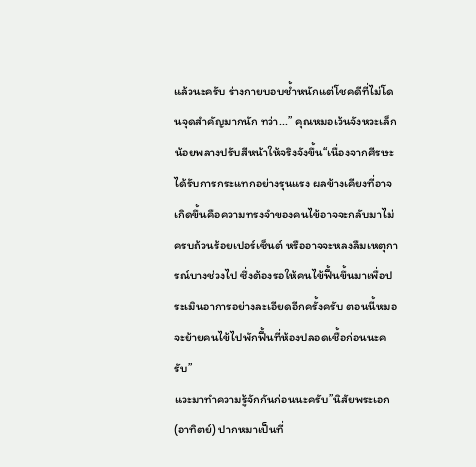แล้วนะครับ ร่างกายบอบช้ำหนักแต่โชคดีที่ไม่โดนจุดสำคัญมากนัก ทว่า...” คุณหมอเว้นจังหวะเล็กน้อยพลางปรับสีหน้าให้จริงจังขึ้น“เนื่องจากศีรษะได้รับการกระแทกอย่างรุนแรง ผลข้างเคียงที่อาจเกิดขึ้นคือความทรงจำของคนไข้อาจจะกลับมาไม่ครบถ้วนร้อยเปอร์เซ็นต์ หรืออาจจะหลงลืมเหตุการณ์บางช่วงไป ซึ่งต้องรอให้คนไข้ฟื้นขึ้นมาเพื่อประเมินอาการอย่างละเอียดอีกครั้งครับ ตอนนี้หมอจะย้ายคนไข้ไปพักฟื้นที่ห้องปลอดเชื้อก่อนนะครับ”
แวะมาทำความรู้จักกันก่อนนะครับ”นิสัยพระเอก (อาทิตย์) ปากหมาเป็นที่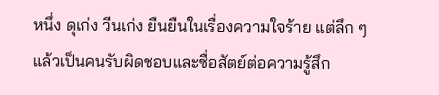หนึ่ง ดุเก่ง วีนเก่ง ยืนยืนในเรื่องความใจร้าย แต่ลึก ๆ แล้วเป็นคนรับผิดชอบและซื่อสัตย์ต่อความรู้สึก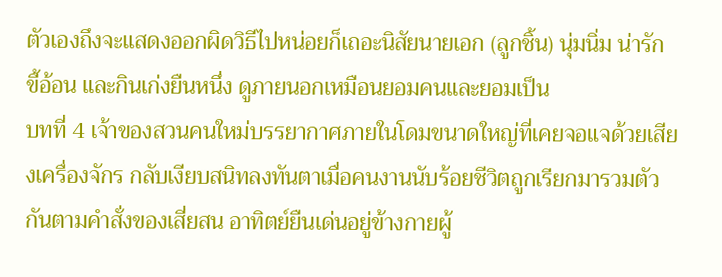ตัวเองถึงจะแสดงออกผิดวิธีไปหน่อยก็เถอะนิสัยนายเอก (ลูกชิ้น) นุ่มนิ่ม น่ารัก ขี้อ้อน และกินเก่งยืนหนึ่ง ดูภายนอกเหมือนยอมคนและยอมเป็น
บทที่ 4 เจ้าของสวนคนใหม่บรรยากาศภายในโดมขนาดใหญ่ที่เคยจอแจด้วยเสียงเครื่องจักร กลับเงียบสนิทลงทันตาเมื่อคนงานนับร้อยชีวิตถูกเรียกมารวมตัวกันตามคำสั่งของเสี่ยสน อาทิตย์ยืนเด่นอยู่ข้างกายผู้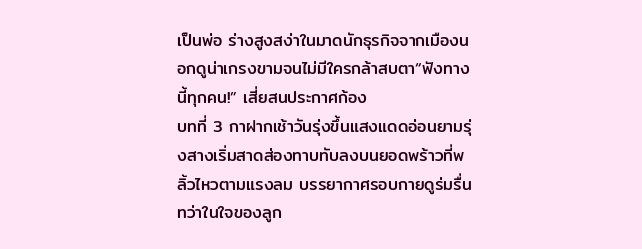เป็นพ่อ ร่างสูงสง่าในมาดนักธุรกิจจากเมืองนอกดูน่าเกรงขามจนไม่มีใครกล้าสบตา“ฟังทางนี้ทุกคน!” เสี่ยสนประกาศก้อง
บทที่ 3 กาฝากเช้าวันรุ่งขึ้นแสงแดดอ่อนยามรุ่งสางเริ่มสาดส่องทาบทับลงบนยอดพร้าวที่พลิ้วไหวตามแรงลม บรรยากาศรอบกายดูร่มรื่นทว่าในใจของลูก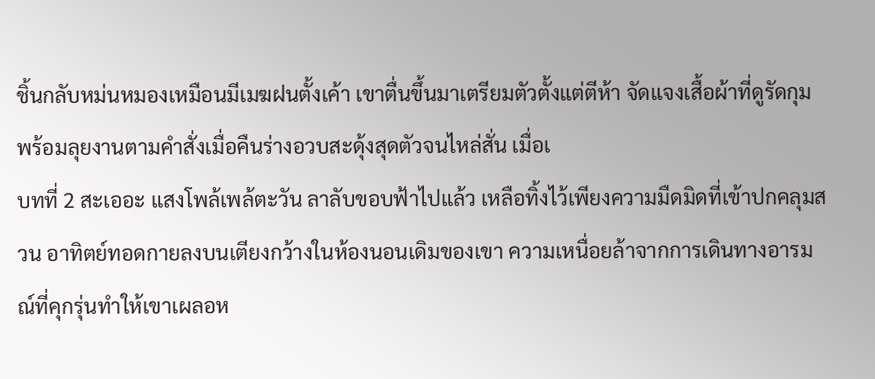ชิ้นกลับหม่นหมองเหมือนมีเมฆฝนตั้งเค้า เขาตื่นขึ้นมาเตรียมตัวตั้งแต่ตีห้า จัดแจงเสื้อผ้าที่ดูรัดกุมพร้อมลุยงานตามคำสั่งเมื่อคืนร่างอวบสะดุ้งสุดตัวจนไหล่สั่น เมื่อเ
บทที่ 2 สะเออะ แสงโพล้เพล้ตะวัน ลาลับขอบฟ้าไปแล้ว เหลือทิ้งไว้เพียงความมืดมิดที่เข้าปกคลุมสวน อาทิตย์ทอดกายลงบนเตียงกว้างในห้องนอนเดิมของเขา ความเหนื่อยล้าจากการเดินทางอารมณ์ที่คุกรุ่นทำให้เขาเผลอห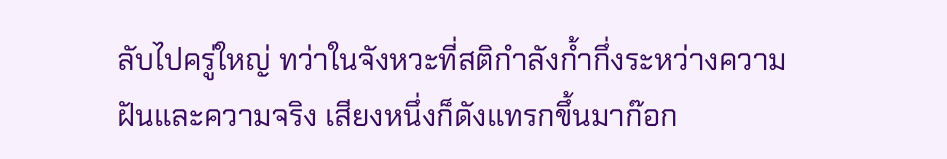ลับไปครู่ใหญ่ ทว่าในจังหวะที่สติกำลังก้ำกึ่งระหว่างความฝันและความจริง เสียงหนึ่งก็ดังแทรกขึ้นมาก๊อก